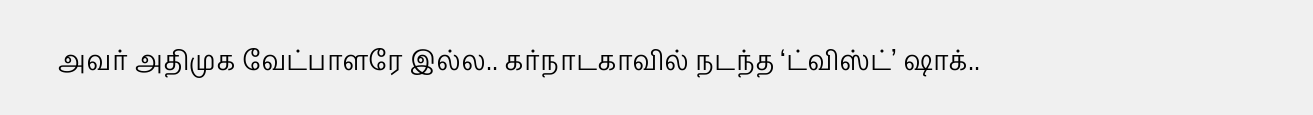அவர் அதிமுக வேட்பாளரே இல்ல.. கர்நாடகாவில் நடந்த ‘ட்விஸ்ட்’ ஷாக்..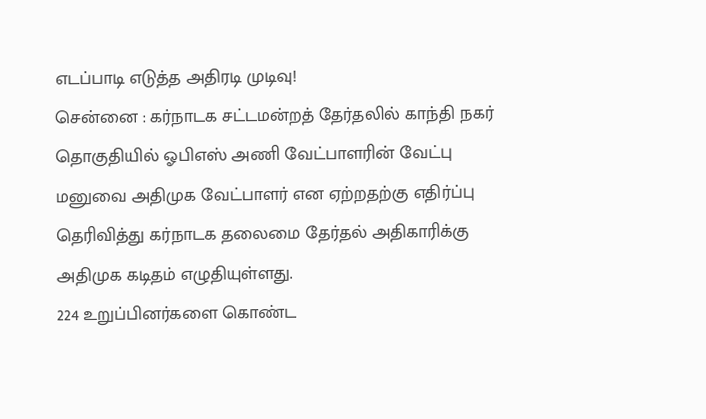எடப்பாடி எடுத்த அதிரடி முடிவு!
சென்னை : கர்நாடக சட்டமன்றத் தேர்தலில் காந்தி நகர் தொகுதியில் ஓபிஎஸ் அணி வேட்பாளரின் வேட்பு மனுவை அதிமுக வேட்பாளர் என ஏற்றதற்கு எதிர்ப்பு தெரிவித்து கர்நாடக தலைமை தேர்தல் அதிகாரிக்கு அதிமுக கடிதம் எழுதியுள்ளது.
224 உறுப்பினர்களை கொண்ட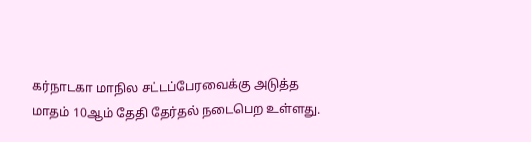கர்நாடகா மாநில சட்டப்பேரவைக்கு அடுத்த மாதம் 10ஆம் தேதி தேர்தல் நடைபெற உள்ளது.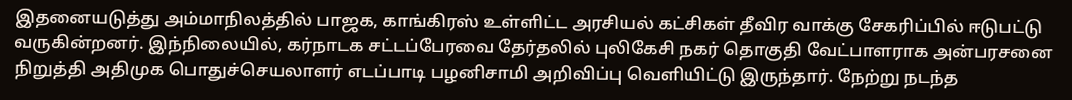இதனையடுத்து அம்மாநிலத்தில் பாஜக, காங்கிரஸ் உள்ளிட்ட அரசியல் கட்சிகள் தீவிர வாக்கு சேகரிப்பில் ஈடுபட்டு வருகின்றனர். இந்நிலையில், கர்நாடக சட்டப்பேரவை தேர்தலில் புலிகேசி நகர் தொகுதி வேட்பாளராக அன்பரசனை நிறுத்தி அதிமுக பொதுச்செயலாளர் எடப்பாடி பழனிசாமி அறிவிப்பு வெளியிட்டு இருந்தார். நேற்று நடந்த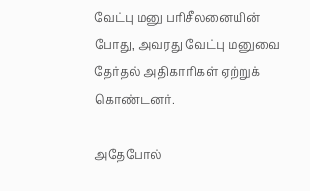வேட்பு மனு பரிசீலனையின் போது, அவரது வேட்பு மனுவை தேர்தல் அதிகாரிகள் ஏற்றுக் கொண்டனர்.

அதேபோல்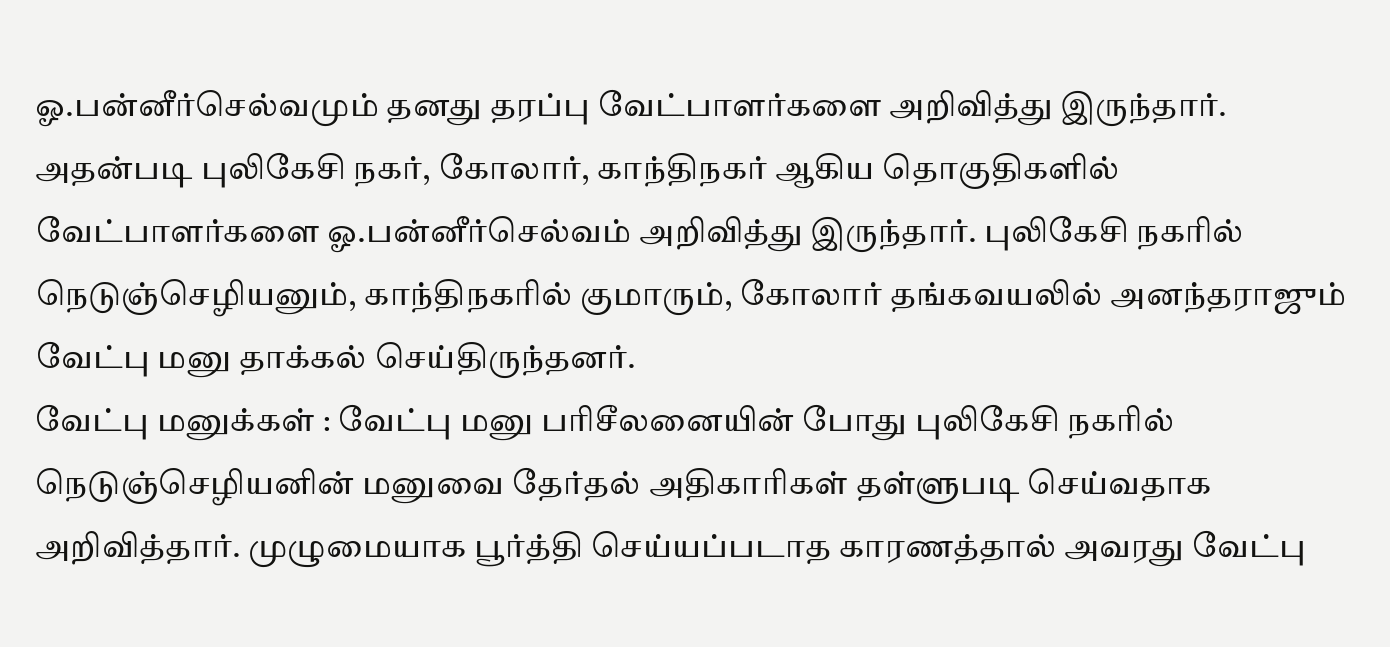ஓ.பன்னீர்செல்வமும் தனது தரப்பு வேட்பாளர்களை அறிவித்து இருந்தார். அதன்படி புலிகேசி நகர், கோலார், காந்திநகர் ஆகிய தொகுதிகளில் வேட்பாளர்களை ஓ.பன்னீர்செல்வம் அறிவித்து இருந்தார். புலிகேசி நகரில் நெடுஞ்செழியனும், காந்திநகரில் குமாரும், கோலார் தங்கவயலில் அனந்தராஜும் வேட்பு மனு தாக்கல் செய்திருந்தனர்.
வேட்பு மனுக்கள் : வேட்பு மனு பரிசீலனையின் போது புலிகேசி நகரில் நெடுஞ்செழியனின் மனுவை தேர்தல் அதிகாரிகள் தள்ளுபடி செய்வதாக அறிவித்தார். முழுமையாக பூர்த்தி செய்யப்படாத காரணத்தால் அவரது வேட்பு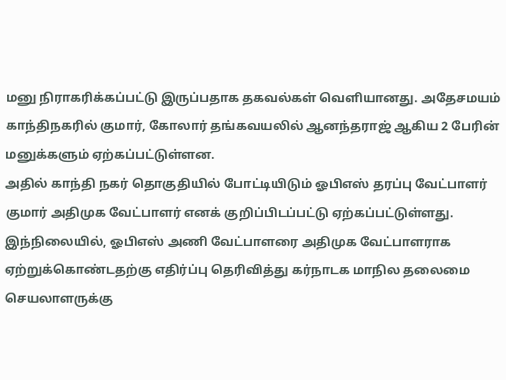மனு நிராகரிக்கப்பட்டு இருப்பதாக தகவல்கள் வெளியானது. அதேசமயம் காந்திநகரில் குமார், கோலார் தங்கவயலில் ஆனந்தராஜ் ஆகிய 2 பேரின் மனுக்களும் ஏற்கப்பட்டுள்ளன.
அதில் காந்தி நகர் தொகுதியில் போட்டியிடும் ஓபிஎஸ் தரப்பு வேட்பாளர் குமார் அதிமுக வேட்பாளர் எனக் குறிப்பிடப்பட்டு ஏற்கப்பட்டுள்ளது. இந்நிலையில், ஓபிஎஸ் அணி வேட்பாளரை அதிமுக வேட்பாளராக ஏற்றுக்கொண்டதற்கு எதிர்ப்பு தெரிவித்து கர்நாடக மாநில தலைமை செயலாளருக்கு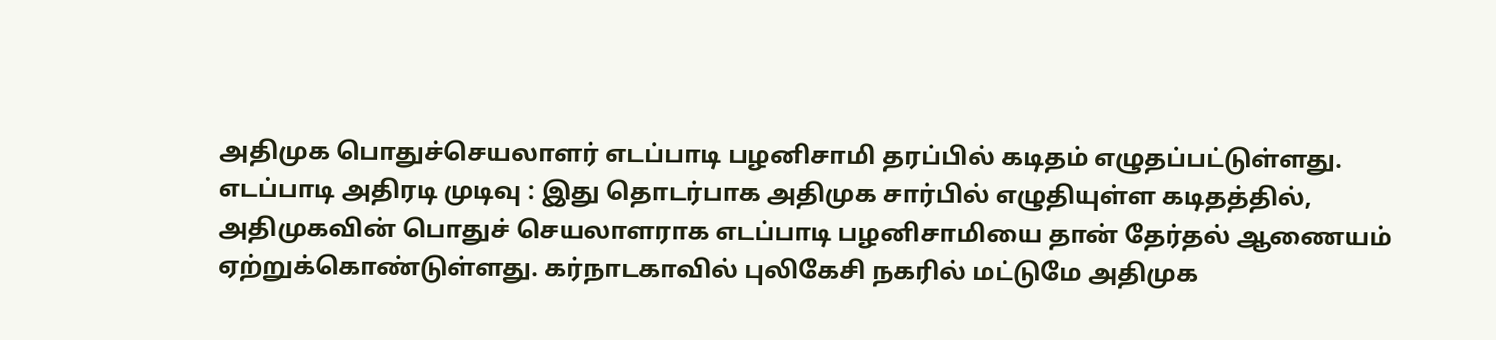அதிமுக பொதுச்செயலாளர் எடப்பாடி பழனிசாமி தரப்பில் கடிதம் எழுதப்பட்டுள்ளது.
எடப்பாடி அதிரடி முடிவு : இது தொடர்பாக அதிமுக சார்பில் எழுதியுள்ள கடிதத்தில், அதிமுகவின் பொதுச் செயலாளராக எடப்பாடி பழனிசாமியை தான் தேர்தல் ஆணையம் ஏற்றுக்கொண்டுள்ளது. கர்நாடகாவில் புலிகேசி நகரில் மட்டுமே அதிமுக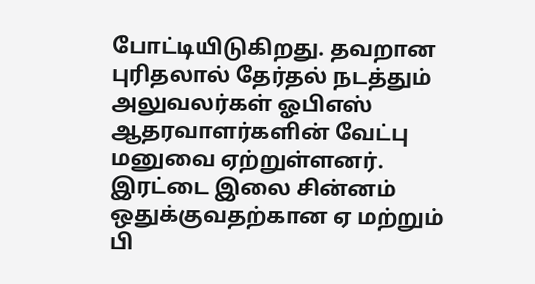போட்டியிடுகிறது. தவறான புரிதலால் தேர்தல் நடத்தும் அலுவலர்கள் ஓபிஎஸ் ஆதரவாளர்களின் வேட்பு மனுவை ஏற்றுள்ளனர். இரட்டை இலை சின்னம் ஒதுக்குவதற்கான ஏ மற்றும் பி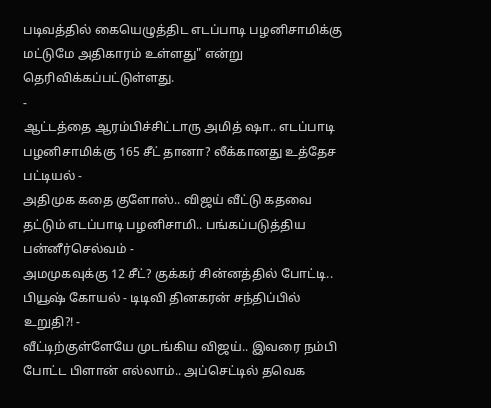படிவத்தில் கையெழுத்திட எடப்பாடி பழனிசாமிக்கு மட்டுமே அதிகாரம் உள்ளது" என்று தெரிவிக்கப்பட்டுள்ளது.
-
ஆட்டத்தை ஆரம்பிச்சிட்டாரு அமித் ஷா.. எடப்பாடி பழனிசாமிக்கு 165 சீட் தானா? லீக்கானது உத்தேச பட்டியல் -
அதிமுக கதை குளோஸ்.. விஜய் வீட்டு கதவை தட்டும் எடப்பாடி பழனிசாமி.. பங்கப்படுத்திய பன்னீர்செல்வம் -
அமமுகவுக்கு 12 சீட்? குக்கர் சின்னத்தில் போட்டி.. பியூஷ் கோயல் - டிடிவி தினகரன் சந்திப்பில் உறுதி?! -
வீட்டிற்குள்ளேயே முடங்கிய விஜய்.. இவரை நம்பி போட்ட பிளான் எல்லாம்.. அப்செட்டில் தவெக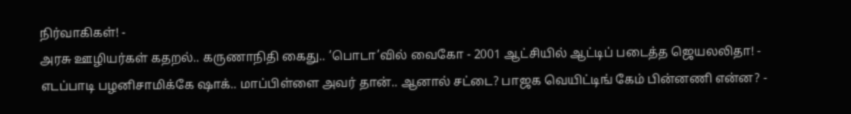நிர்வாகிகள்! -
அரசு ஊழியர்கள் கதறல்.. கருணாநிதி கைது.. ’பொடா’வில் வைகோ - 2001 ஆட்சியில் ஆட்டிப் படைத்த ஜெயலலிதா! -
எடப்பாடி பழனிசாமிக்கே ஷாக்.. மாப்பிள்ளை அவர் தான்.. ஆனால் சட்டை? பாஜக வெயிட்டிங் கேம் பின்னணி என்ன? -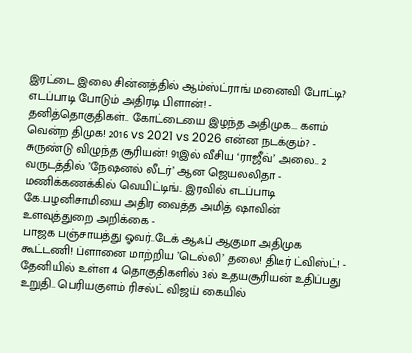இரட்டை இலை சின்னத்தில் ஆம்ஸ்ட்ராங் மனைவி போட்டி? எடப்பாடி போடும் அதிரடி பிளான்! -
தனித்தொகுதிகள்.. கோட்டையை இழந்த அதிமுக... களம் வென்ற திமுக! 2016 vs 2021 vs 2026 என்ன நடக்கும்? -
சுருண்டு விழுந்த சூரியன்! 91இல் வீசிய ‘ராஜீவ்’ அலை.. 2 வருடத்தில் ’நேஷனல் லீடர்’ ஆன ஜெயலலிதா -
மணிக்கணக்கில் வெயிட்டிங்.. இரவில் எடப்பாடி கே.பழனிசாமியை அதிர வைத்த அமித் ஷாவின் உளவுத்துறை அறிக்கை -
பாஜக பஞ்சாயத்து ஓவர்..டேக் ஆஃப் ஆகுமா அதிமுக கூட்டணி! ப்ளானை மாற்றிய ’டெல்லி’ தலை! திடீர் ட்விஸ்ட்! -
தேனியில் உள்ள 4 தொகுதிகளில் 3ல் உதயசூரியன் உதிப்பது உறுதி.. பெரியகுளம் ரிசல்ட் விஜய் கையில்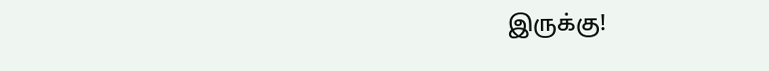இருக்கு!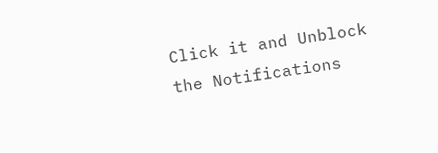Click it and Unblock the Notifications